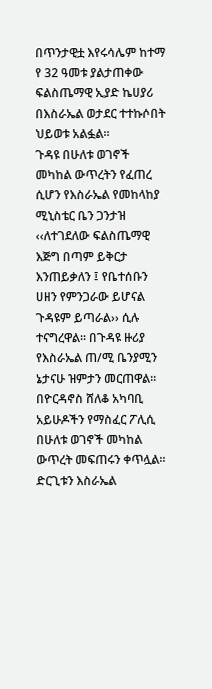በጥንታዊቷ እየሩሳሌም ከተማ የ 32 ዓመቱ ያልታጠቀው ፍልስጤማዊ ኢያድ ኬሀያሪ በእስራኤል ወታደር ተተኩሶበት ህይወቱ አልፏል፡፡
ጉዳዩ በሁለቱ ወገኖች መካከል ውጥረትን የፈጠረ ሲሆን የእስራኤል የመከላከያ ሚኒስቴር ቤን ጋንታዝ ‹‹ለተገደለው ፍልስጤማዊ እጅግ በጣም ይቅርታ እንጠይቃለን ፤ የቤተሰቡን ሀዘን የምንጋራው ይሆናል ጉዳዩም ይጣራል›› ሲሉ ተናግረዋል፡፡ በጉዳዩ ዙሪያ የእስራኤል ጠ/ሚ ቤንያሚን ኔታናሁ ዝምታን መርጠዋል፡፡
በዮርዳኖስ ሸለቆ አካባቢ አይሁዶችን የማስፈር ፖሊሲ በሁለቱ ወገኖች መካከል ውጥረት መፍጠሩን ቀጥሏል፡፡
ድርጊቱን እስራኤል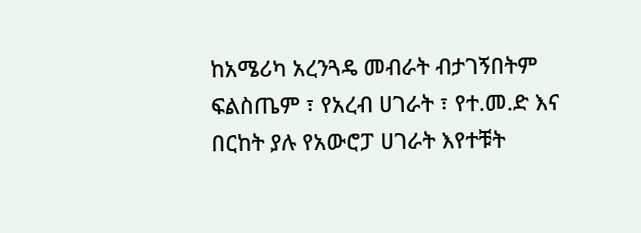ከአሜሪካ አረንጓዴ መብራት ብታገኝበትም ፍልስጤም ፣ የአረብ ሀገራት ፣ የተ.መ.ድ እና በርከት ያሉ የአውሮፓ ሀገራት እየተቹት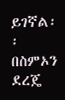ይገኛል፡፡
በስምኦን ደረጄ